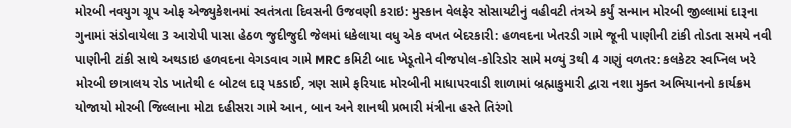મોરબી નવયુગ ગ્રૂપ ઓફ એજ્યુકેશનમાં સ્વતંત્રતા દિવસની ઉજવણી કરાઇ: મુસ્કાન વેલફેર સોસાયટીનું વહીવટી તંત્રએ કર્યું સન્માન મોરબી જીલ્લામાં દારૂના ગુનામાં સંડોવાયેલા 3 આરોપી પાસા હેઠળ જુદીજુદી જેલમાં ધકેલાયા વધુ એક વખત બેદરકારી: હળવદના ખેતરડી ગામે જૂની પાણીની ટાંકી તોડતા સમયે નવી પાણીની ટાંકી સાથે અથડાઇ હળવદના વેગડવાવ ગામે MRC કમિટી બાદ ખેડૂતોને વીજપોલ-કોરિડોર સામે મળ્યું 3થી 4 ગણું વળતર: કલકેટર સ્વપ્નિલ ખરે મોરબી છાત્રાલય રોડ ખાતેથી ૯ બોટલ દારૂ પકડાઈ, ત્રણ સામે ફરિયાદ મોરબીની માધાપરવાડી શાળામાં બ્રહ્માકુમારી દ્વારા નશા મુક્ત અભિયાનનો કાર્યક્રમ યોજાયો મોરબી જિલ્લાના મોટા દહીસરા ગામે આન, બાન અને શાનથી પ્રભારી મંત્રીના હસ્તે તિરંગો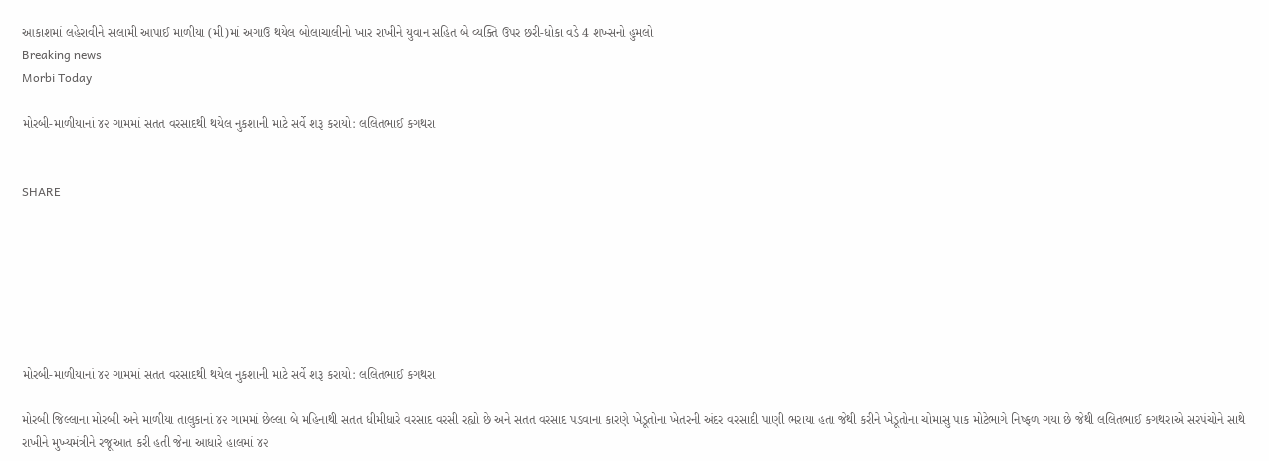આકાશમાં લહેરાવીને સલામી આપાઈ માળીયા (મી)માં અગાઉ થયેલ બોલાચાલીનો ખાર રાખીને યુવાન સહિત બે વ્યક્તિ ઉપર છરી-ધોકા વડે 4 શખ્સનો હુમલો
Breaking news
Morbi Today

મોરબી-માળીયાનાં ૪૨ ગામમાં સતત વરસાદથી થયેલ નુકશાની માટે સર્વે શરૂ કરાયો: લલિતભાઈ કગથરા


SHARE







મોરબી-માળીયાનાં ૪૨ ગામમાં સતત વરસાદથી થયેલ નુકશાની માટે સર્વે શરૂ કરાયો: લલિતભાઈ કગથરા

મોરબી જિલ્લાના મોરબી અને માળીયા તાલુકાનાં ૪૨ ગામમાં છેલ્લા બે મહિનાથી સતત ધીમીધારે વરસાદ વરસી રહ્યો છે અને સતત વરસાદ પડવાના કારણે ખેડૂતોના ખેતરની અંદર વરસાદી પાણી ભરાયા હતા જેથી કરીને ખેડૂતોના ચોમાસુ પાક મોટેભાગે નિષ્ફળ ગયા છે જેથી લલિતભાઈ કગથરાએ સરપંચોને સાથે રાખીને મુખ્યમંત્રીને રજૂઆત કરી હતી જેના આધારે હાલમાં ૪૨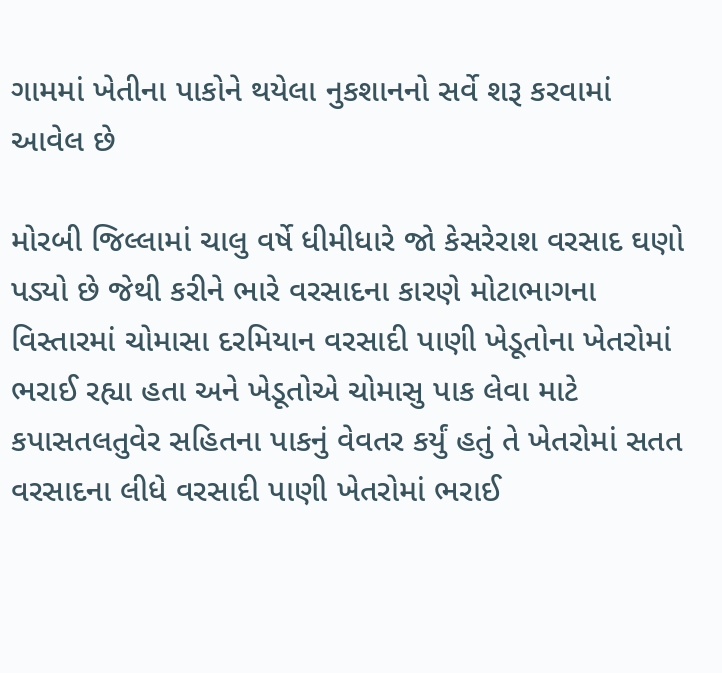ગામમાં ખેતીના પાકોને થયેલા નુકશાનનો સર્વે શરૂ કરવામાં આવેલ છે

મોરબી જિલ્લામાં ચાલુ વર્ષે ધીમીધારે જો કેસરેરાશ વરસાદ ઘણો પડ્યો છે જેથી કરીને ભારે વરસાદના કારણે મોટાભાગના વિસ્તારમાં ચોમાસા દરમિયાન વરસાદી પાણી ખેડૂતોના ખેતરોમાં ભરાઈ રહ્યા હતા અને ખેડૂતોએ ચોમાસુ પાક લેવા માટે કપાસતલતુવેર સહિતના પાકનું વેવતર કર્યું હતું તે ખેતરોમાં સતત વરસાદના લીધે વરસાદી પાણી ખેતરોમાં ભરાઈ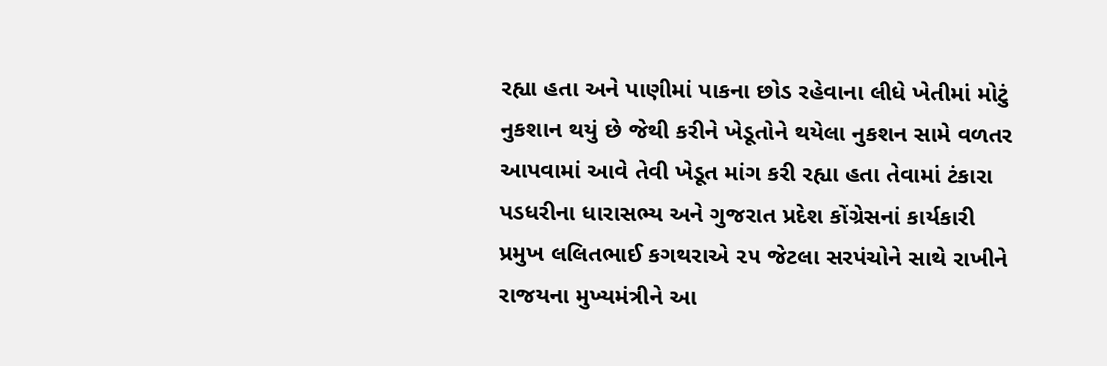રહ્યા હતા અને પાણીમાં પાકના છોડ રહેવાના લીધે ખેતીમાં મોટું નુકશાન થયું છે જેથી કરીને ખેડૂતોને થયેલા નુકશન સામે વળતર આપવામાં આવે તેવી ખેડૂત માંગ કરી રહ્યા હતા તેવામાં ટંકારા પડધરીના ધારાસભ્ય અને ગુજરાત પ્રદેશ કોંગ્રેસનાં કાર્યકારી પ્રમુખ લલિતભાઈ કગથરાએ ૨૫ જેટલા સરપંચોને સાથે રાખીને રાજયના મુખ્યમંત્રીને આ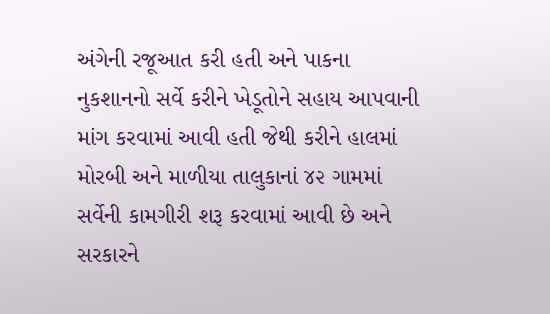અંગેની રજૂઆત કરી હતી અને પાકના નુકશાનનો સર્વે કરીને ખેડૂતોને સહાય આપવાની માંગ કરવામાં આવી હતી જેથી કરીને હાલમાં મોરબી અને માળીયા તાલુકાનાં ૪૨ ગામમાં સર્વેની કામગીરી શરૂ કરવામાં આવી છે અને સરકારને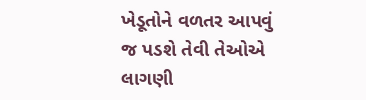ખેડૂતોને વળતર આપવું જ પડશે તેવી તેઓએ લાગણી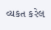વ્યકત કરેલ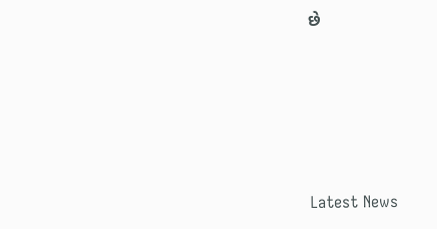છે






Latest News